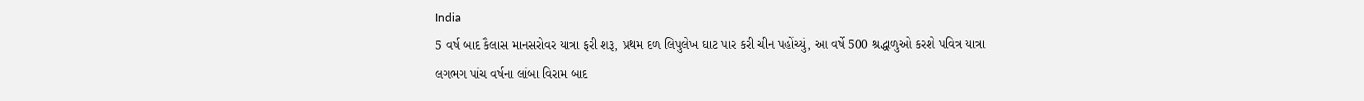India
5 વર્ષ બાદ કૈલાસ માનસરોવર યાત્રા ફરી શરૂ, પ્રથમ દળ લિપુલેખ ઘાટ પાર કરી ચીન પહોંચ્યું, આ વર્ષે 500 શ્રદ્ધાળુઓ કરશે પવિત્ર યાત્રા
લગભગ પાંચ વર્ષના લાંબા વિરામ બાદ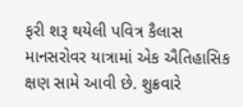ફરી શરૂ થયેલી પવિત્ર કૈલાસ માનસરોવર યાત્રામાં એક ઐતિહાસિક ક્ષણ સામે આવી છે. શુક્રવારે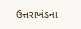ઉત્તરાખંડના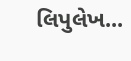લિપુલેખ...